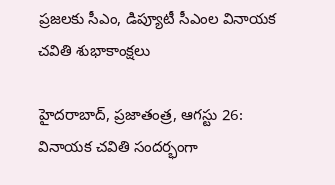ప్రజలకు సీఎం, డిప్యూటీ సీఎంల వినాయక చవితి శుభాకాంక్షలు

హైదరాబాద్, ప్రజాతంత్ర, ఆగస్టు 26: వినాయక చవితి సందర్భంగా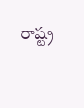రాష్ట్ర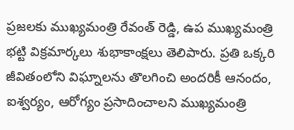ప్రజలకు ముఖ్యమంత్రి రేవంత్ రెడ్డి, ఉప ముఖ్యమంత్రి భట్టి విక్రమార్కలు శుభాకాంక్షలు తెలిపారు. ప్రతి ఒక్కరి జీవితంలోని విఘ్నాలను తొలగించి అందరికీ ఆనందం, ఐశ్వర్యం, ఆరోగ్యం ప్రసాదించాలని ముఖ్యమంత్రి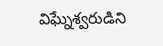విఘ్నేశ్వరుడిని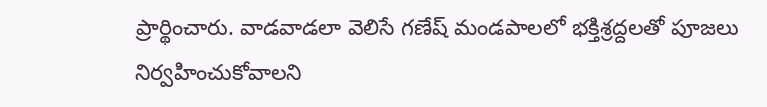ప్రార్థించారు. వాడవాడలా వెలిసే గణేష్ మండపాలలో భక్తిశ్రద్దలతో పూజలు నిర్వహించుకోవాలని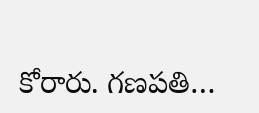కోరారు. గణపతి…